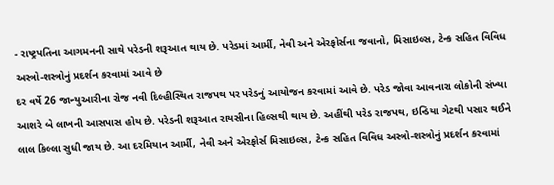- રાષ્ટ્રપતિના આગમનની સાથે પરેડની શરૂઆત થાય છે. પરેડમાં આર્મી, નેવી અને એરફોર્સના જવાનો, મિસાઇલ્સ, ટેન્ક સહિત વિવિધ અસ્ત્રો-શસ્ત્રોનું પ્રદર્શન કરવામાં આવે છે
દર વર્ષે 26 જાન્યુઆરીના રોજ નવી દિલ્હીસ્થિત રાજપથ પર પરેડનું આયોજન કરવામાં આવે છે. પરેડ જોવા આવનારા લોકોની સંખ્યા આશરે બે લાખની આસપાસ હોય છે. પરેડની શરૂઆત રાયસીના હિલ્સથી થાય છે. અહીંથી પરેડ રાજપથ, ઇન્ડિયા ગેટથી પસાર થઈને લાલ કિલ્લા સુધી જાય છે. આ દરમિયાન આર્મી, નેવી અને એરફોર્સ મિસાઇલ્સ, ટેન્ક સહિત વિવિધ અસ્ત્રો-શસ્ત્રોનું પ્રદર્શન કરવામાં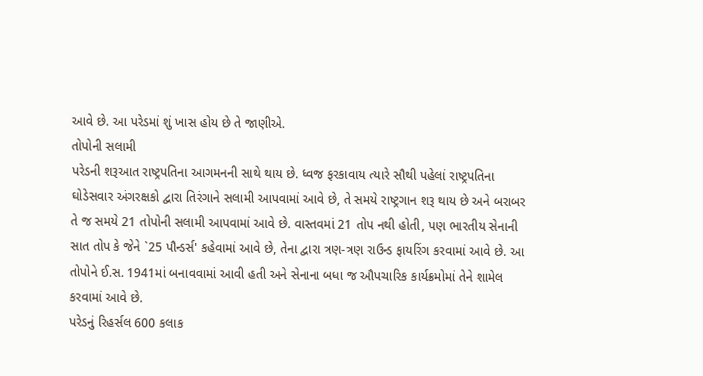આવે છે. આ પરેડમાં શું ખાસ હોય છે તે જાણીએ.
તોપોની સલામી
પરેડની શરૂઆત રાષ્ટ્રપતિના આગમનની સાથે થાય છે. ધ્વજ ફરકાવાય ત્યારે સૌથી પહેલાં રાષ્ટ્રપતિના ઘોડેસવાર અંગરક્ષકો દ્વારા તિરંગાને સલામી આપવામાં આવે છે, તે સમયે રાષ્ટ્રગાન શરૂ થાય છે અને બરાબર તે જ સમયે 21 તોપોની સલામી આપવામાં આવે છે. વાસ્તવમાં 21 તોપ નથી હોતી, પણ ભારતીય સેનાની સાત તોપ કે જેને `25 પૌન્ડર્સ' કહેવામાં આવે છે, તેના દ્વારા ત્રણ-ત્રણ રાઉન્ડ ફાયરિંગ કરવામાં આવે છે. આ તોપોને ઈ.સ. 1941માં બનાવવામાં આવી હતી અને સેનાના બધા જ ઔપચારિક કાર્યક્રમોમાં તેને શામેલ કરવામાં આવે છે.
પરેડનું રિહર્સલ 600 કલાક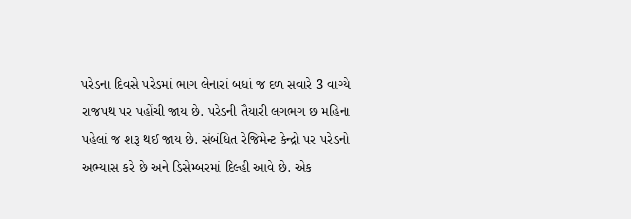પરેડના દિવસે પરેડમાં ભાગ લેનારાં બધાં જ દળ સવારે 3 વાગ્યે રાજપથ પર પહોંચી જાય છે. પરેડની તૈયારી લગભગ છ મહિના પહેલાં જ શરૂ થઈ જાય છે. સંબંધિત રેજિમેન્ટ કેન્દ્રો પર પરેડનો અભ્યાસ કરે છે અને ડિસેમ્બરમાં દિલ્હી આવે છે. એક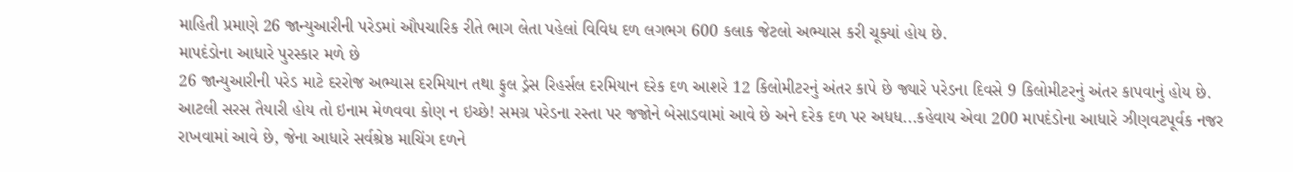માહિતી પ્રમાણે 26 જાન્યુઆરીની પરેડમાં ઔપચારિક રીતે ભાગ લેતા પહેલાં વિવિધ દળ લગભગ 600 કલાક જેટલો અભ્યાસ કરી ચૂક્યાં હોય છે.
માપદંડોના આધારે પુરસ્કાર મળે છે
26 જાન્યુઆરીની પરેડ માટે દરરોજ અભ્યાસ દરમિયાન તથા ફુલ ડ્રેસ રિહર્સલ દરમિયાન દરેક દળ આશરે 12 કિલોમીટરનું અંતર કાપે છે જ્યારે પરેડના દિવસે 9 કિલોમીટરનું અંતર કાપવાનું હોય છે. આટલી સરસ તૈયારી હોય તો ઇનામ મેળવવા કોણ ન ઇચ્છે! સમગ્ર પરેડના રસ્તા પર જજોને બેસાડવામાં આવે છે અને દરેક દળ પર અધધ...કહેવાય એવા 200 માપદંડોના આધારે ઝીણવટપૂર્વક નજર રાખવામાં આવે છે, જેના આધારે સર્વશ્રેષ્ઠ માચિંગ દળને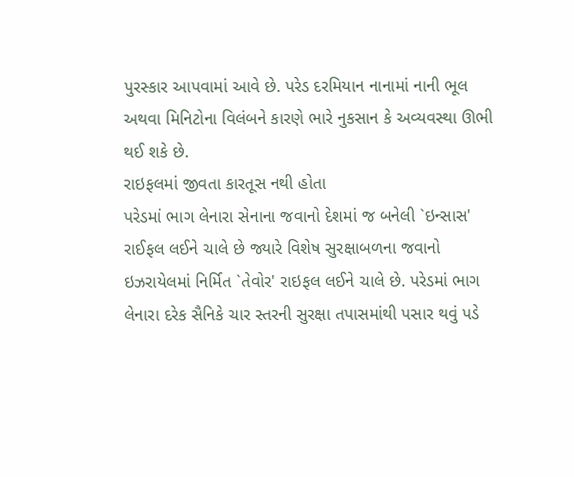પુરસ્કાર આપવામાં આવે છે. પરેડ દરમિયાન નાનામાં નાની ભૂલ અથવા મિનિટોના વિલંબને કારણે ભારે નુકસાન કે અવ્યવસ્થા ઊભી થઈ શકે છે.
રાઇફલમાં જીવતા કારતૂસ નથી હોતા
પરેડમાં ભાગ લેનારા સેનાના જવાનો દેશમાં જ બનેલી `ઇન્સાસ' રાઈફલ લઈને ચાલે છે જ્યારે વિશેષ સુરક્ષાબળના જવાનો ઇઝરાયેલમાં નિર્મિત `તેવોર' રાઇફલ લઈને ચાલે છે. પરેડમાં ભાગ લેનારા દરેક સૈનિકે ચાર સ્તરની સુરક્ષા તપાસમાંથી પસાર થવું પડે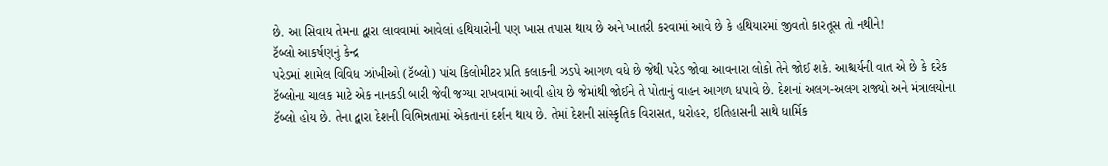છે. આ સિવાય તેમના દ્વારા લાવવામાં આવેલાં હથિયારોની પણ ખાસ તપાસ થાય છે અને ખાતરી કરવામાં આવે છે કે હથિયારમાં જીવતો કારતૂસ તો નથીને!
ટૅબ્લો આકર્ષણનું કેન્દ્ર
પરેડમાં શામેલ વિવિધ ઝાંખીઓ (ટૅબ્લો) પાંચ કિલોમીટર પ્રતિ કલાકની ઝડપે આગળ વધે છે જેથી પરેડ જોવા આવનારા લોકો તેને જોઈ શકે. આશ્ચર્યની વાત એ છે કે દરેક ટૅબ્લોના ચાલક માટે એક નાનકડી બારી જેવી જગ્યા રાખવામાં આવી હોય છે જેમાંથી જોઈને તે પોતાનું વાહન આગળ ધપાવે છે. દેશનાં અલગ-અલગ રાજ્યો અને મંત્રાલયોના ટૅબ્લો હોય છે. તેના દ્વારા દેશની વિભિન્નતામાં એકતાનાં દર્શન થાય છે. તેમાં દેશની સાંસ્કૃતિક વિરાસત, ધરોહર, ઇતિહાસની સાથે ધાર્મિક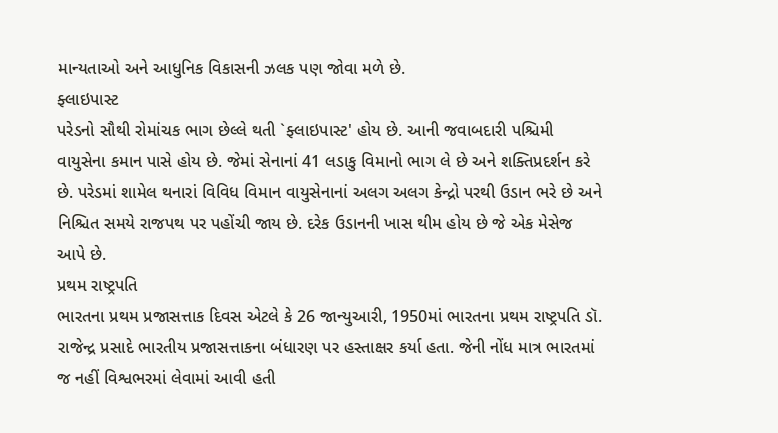માન્યતાઓ અને આધુનિક વિકાસની ઝલક પણ જોવા મળે છે.
ફ્લાઇપાસ્ટ
પરેડનો સૌથી રોમાંચક ભાગ છેલ્લે થતી `ફ્લાઇપાસ્ટ' હોય છે. આની જવાબદારી પશ્ચિમી વાયુસેના કમાન પાસે હોય છે. જેમાં સેનાનાં 41 લડાકુ વિમાનો ભાગ લે છે અને શક્તિપ્રદર્શન કરે છે. પરેડમાં શામેલ થનારાં વિવિધ વિમાન વાયુસેનાનાં અલગ અલગ કેન્દ્રો પરથી ઉડાન ભરે છે અને નિશ્ચિત સમયે રાજપથ પર પહોંચી જાય છે. દરેક ઉડાનની ખાસ થીમ હોય છે જે એક મેસેજ આપે છે.
પ્રથમ રાષ્ટ્રપતિ
ભારતના પ્રથમ પ્રજાસત્તાક દિવસ એટલે કે 26 જાન્યુઆરી, 1950માં ભારતના પ્રથમ રાષ્ટ્રપતિ ડૉ. રાજેન્દ્ર પ્રસાદે ભારતીય પ્રજાસત્તાકના બંધારણ પર હસ્તાક્ષર કર્યા હતા. જેની નોંધ માત્ર ભારતમાં જ નહીં વિશ્વભરમાં લેવામાં આવી હતી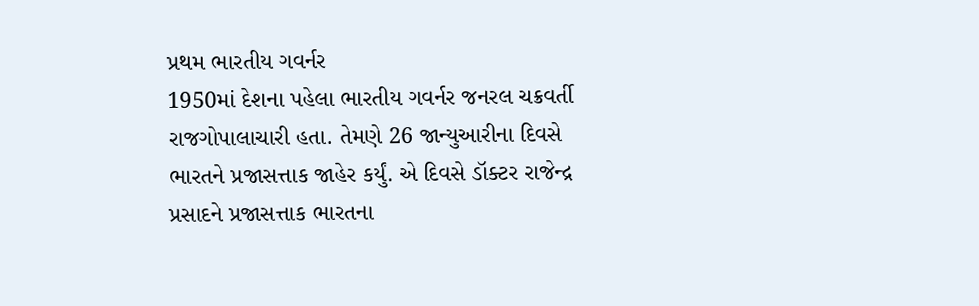પ્રથમ ભારતીય ગવર્નર
1950માં દેશના પહેલા ભારતીય ગવર્નર જનરલ ચક્રવર્તી રાજગોપાલાચારી હતા. તેમણે 26 જાન્યુઆરીના દિવસે ભારતને પ્રજાસત્તાક જાહેર કર્યું. એ દિવસે ડૉક્ટર રાજેન્દ્ર પ્રસાદને પ્રજાસત્તાક ભારતના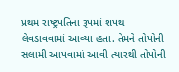પ્રથમ રાષ્ટ્રપતિના રૂપમાં શપથ લેવડાવવામાં આવ્યા હતા. તેમને તોપોની સલામી આપવામાં આવી ત્યારથી તોપોની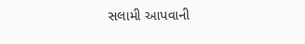સલામી આપવાની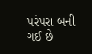પરંપરા બની ગઈ છે